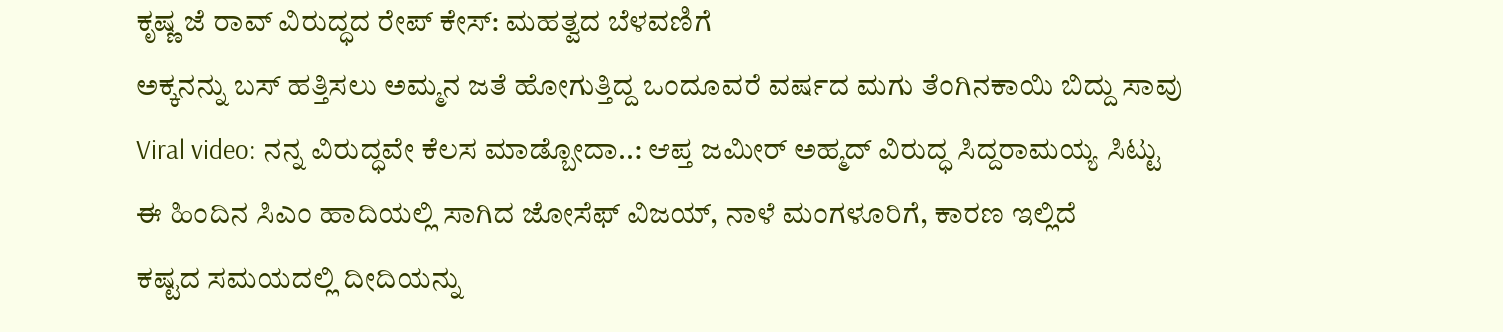ಕೃಷ್ಣ ಜೆ ರಾವ್ ವಿರುದ್ಧದ ರೇಪ್ ಕೇಸ್: ಮಹತ್ವದ ಬೆಳವಣಿಗೆ
ಅಕ್ಕನನ್ನು ಬಸ್ ಹತ್ತಿಸಲು ಅಮ್ಮನ ಜತೆ ಹೋಗುತ್ತಿದ್ದ ಒಂದೂವರೆ ವರ್ಷದ ಮಗು ತೆಂಗಿನಕಾಯಿ ಬಿದ್ದು ಸಾವು
Viral video: ನನ್ನ ವಿರುದ್ಧವೇ ಕೆಲಸ ಮಾಡ್ಬೋದಾ..: ಆಪ್ತ ಜಮೀರ್ ಅಹ್ಮದ್ ವಿರುದ್ಧ ಸಿದ್ದರಾಮಯ್ಯ ಸಿಟ್ಟು
ಈ ಹಿಂದಿನ ಸಿಎಂ ಹಾದಿಯಲ್ಲಿ ಸಾಗಿದ ಜೋಸೆಫ್ ವಿಜಯ್, ನಾಳೆ ಮಂಗಳೂರಿಗೆ, ಕಾರಣ ಇಲ್ಲಿದೆ
ಕಷ್ಟದ ಸಮಯದಲ್ಲಿ ದೀದಿಯನ್ನು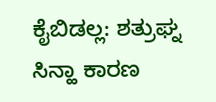ಕೈಬಿಡಲ್ಲ: ಶತ್ರುಘ್ನ ಸಿನ್ಹಾ ಕಾರಣ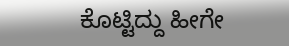ಕೊಟ್ಟಿದ್ದು ಹೀಗೇ